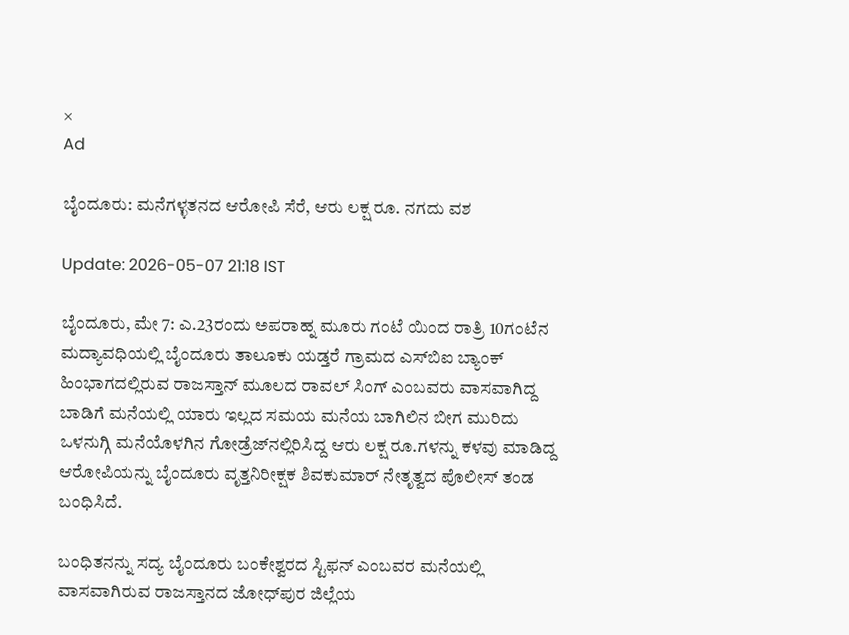×
Ad

ಬೈಂದೂರು: ಮನೆಗಳ್ಳತನದ ಆರೋಪಿ ಸೆರೆ, ಆರು ಲಕ್ಷ ರೂ. ನಗದು ವಶ

Update: 2026-05-07 21:18 IST

ಬೈಂದೂರು, ಮೇ 7: ಎ.23ರಂದು ಅಪರಾಹ್ನ ಮೂರು ಗಂಟೆ ಯಿಂದ ರಾತ್ರಿ 10ಗಂಟೆನ ಮದ್ಯಾವಧಿಯಲ್ಲಿ ಬೈಂದೂರು ತಾಲೂಕು ಯಡ್ತರೆ ಗ್ರಾಮದ ಎಸ್‌ಬಿಐ ಬ್ಯಾಂಕ್ ಹಿಂಭಾಗದಲ್ಲಿರುವ ರಾಜಸ್ತಾನ್ ಮೂಲದ ರಾವಲ್ ಸಿಂಗ್ ಎಂಬವರು ವಾಸವಾಗಿದ್ದ ಬಾಡಿಗೆ ಮನೆಯಲ್ಲಿ ಯಾರು ಇಲ್ಲದ ಸಮಯ ಮನೆಯ ಬಾಗಿಲಿನ ಬೀಗ ಮುರಿದು ಒಳನುಗ್ಗಿ ಮನೆಯೊಳಗಿನ ಗೋಡ್ರೆಜ್‌ನಲ್ಲಿರಿಸಿದ್ದ ಆರು ಲಕ್ಷ ರೂ.ಗಳನ್ನು ಕಳವು ಮಾಡಿದ್ದ ಆರೋಪಿಯನ್ನು ಬೈಂದೂರು ವೃತ್ತನಿರೀಕ್ಷಕ ಶಿವಕುಮಾರ್ ನೇತೃತ್ವದ ಪೊಲೀಸ್ ತಂಡ ಬಂಧಿಸಿದೆ.

ಬಂಧಿತನನ್ನು ಸದ್ಯ ಬೈಂದೂರು ಬಂಕೇಶ್ವರದ ಸ್ಟಿಫನ್ ಎಂಬವರ ಮನೆಯಲ್ಲಿ ವಾಸವಾಗಿರುವ ರಾಜಸ್ತಾನದ ಜೋಧ್‌ಪುರ ಜಿಲ್ಲೆಯ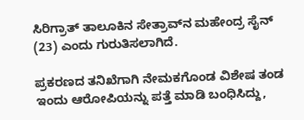ಸಿರಿಗ್ರಾತ್ ತಾಲೂಕಿನ ಸೇತ್ರಾವ್‌ನ ಮಹೇಂದ್ರ ಸೈನ್ (23) ಎಂದು ಗುರುತಿಸಲಾಗಿದೆ.

ಪ್ರಕರಣದ ತನಿಖೆಗಾಗಿ ನೇಮಕಗೊಂಡ ವಿಶೇಷ ತಂಡ ಇಂದು ಆರೋಪಿಯನ್ನು ಪತ್ತೆ ಮಾಡಿ ಬಂಧಿಸಿದ್ದು,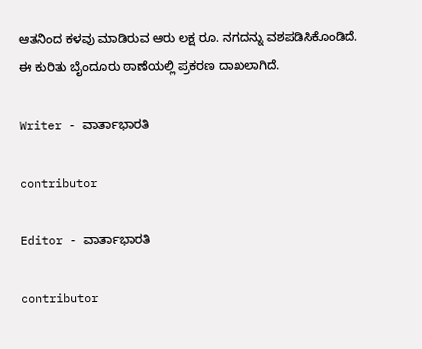ಆತನಿಂದ ಕಳವು ಮಾಡಿರುವ ಆರು ಲಕ್ಷ ರೂ. ನಗದನ್ನು ವಶಪಡಿಸಿಕೊಂಡಿದೆ. ಈ ಕುರಿತು ಬೈಂದೂರು ಠಾಣೆಯಲ್ಲಿ ಪ್ರಕರಣ ದಾಖಲಾಗಿದೆ.

Writer - ವಾರ್ತಾಭಾರತಿ

contributor

Editor - ವಾರ್ತಾಭಾರತಿ

contributor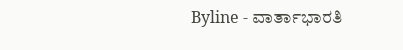Byline - ವಾರ್ತಾಭಾರತಿ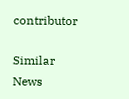contributor

Similar News